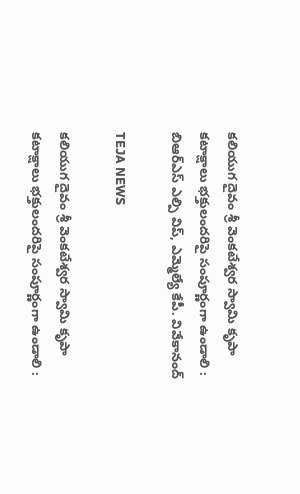కలియుగ దైవం శ్రీ వెంకటేశ్వర స్వామి కృపా కటాక్షాలు భక్తులందరిపై సంపూర్ణంగా ఉండాలి : బిఆర్ఎస్ ఎల్పి విప్, ఎమ్మెల్యే కేపీ. వివేకానంద్

TEJA NEWS

కలియుగ దైవం శ్రీ వెంకటేశ్వర స్వామి కృపా కటాక్షాలు భక్తులందరిపై సంపూర్ణంగా ఉండాలి :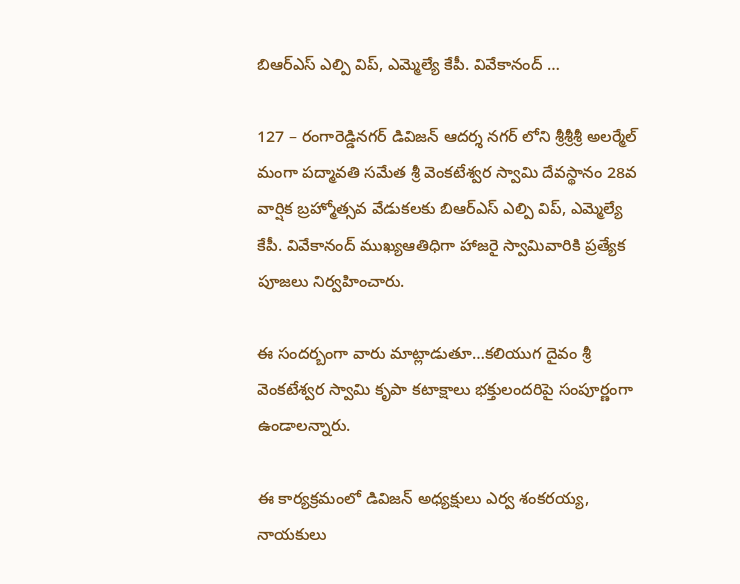బిఆర్ఎస్ ఎల్పి విప్, ఎమ్మెల్యే కేపీ. వివేకానంద్ …

127 – రంగారెడ్డినగర్ డివిజన్ ఆదర్శ నగర్ లోని శ్రీశ్రీశ్రీ అలర్మేల్ మంగా పద్మావతి సమేత శ్రీ వెంకటేశ్వర స్వామి దేవస్థానం 28వ వార్షిక బ్రహ్మోత్సవ వేడుకలకు బిఆర్ఎస్ ఎల్పి విప్, ఎమ్మెల్యే కేపీ. వివేకానంద్ ముఖ్యఆతిధిగా హాజరై స్వామివారికి ప్రత్యేక పూజలు నిర్వహించారు.

ఈ సందర్బంగా వారు మాట్లాడుతూ…కలియుగ దైవం శ్రీ వెంకటేశ్వర స్వామి కృపా కటాక్షాలు భక్తులందరిపై సంపూర్ణంగా ఉండాలన్నారు.

ఈ కార్యక్రమంలో డివిజన్ అధ్యక్షులు ఎర్వ శంకరయ్య, నాయకులు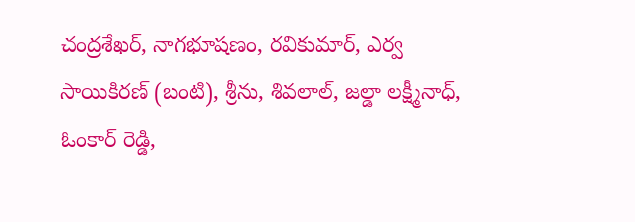చంద్రశేఖర్, నాగభూషణం, రవికుమార్, ఎర్వ సాయికిరణ్ (బంటి), శ్రీను, శివలాల్, జల్డా లక్ష్మీనాధ్, ఓంకార్ రెడ్డి,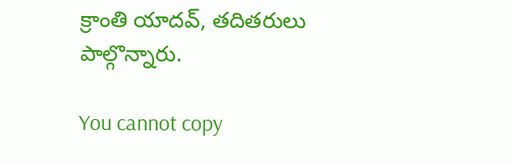క్రాంతి యాదవ్, తదితరులు పాల్గొన్నారు.

You cannot copy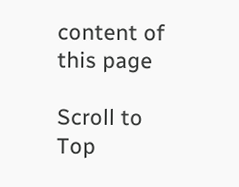content of this page

Scroll to Top